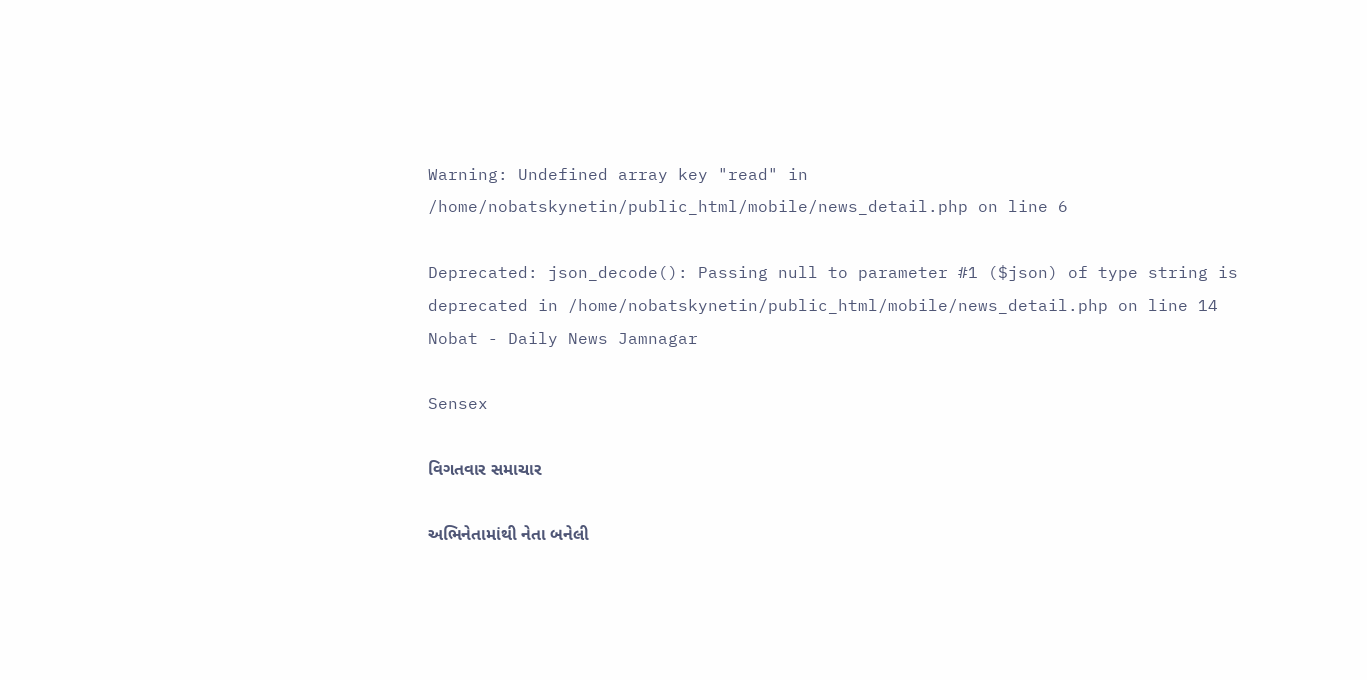Warning: Undefined array key "read" in /home/nobatskynetin/public_html/mobile/news_detail.php on line 6

Deprecated: json_decode(): Passing null to parameter #1 ($json) of type string is deprecated in /home/nobatskynetin/public_html/mobile/news_detail.php on line 14
Nobat - Daily News Jamnagar

Sensex

વિગતવાર સમાચાર

અભિનેતામાંથી નેતા બનેલી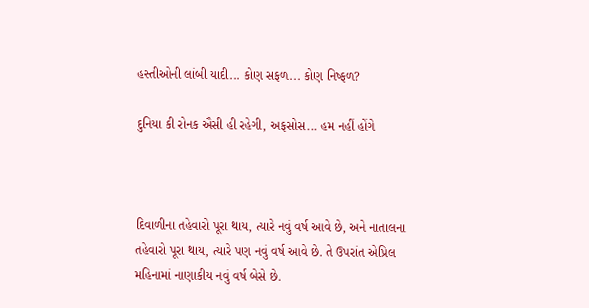હસ્તીઓની લાંબી યાદી... કોણ સફળ... કોણ નિષ્ફળ?

દુનિયા કી રોનક ઐસી હી રહેગી, અફસોસ... હમ નહીં હોંગે



દિવાળીના તહેવારો પૂરા થાય, ત્યારે નવું વર્ષ આવે છે, અને નાતાલના તહેવારો પૂરા થાય, ત્યારે પણ નવું વર્ષ આવે છે. તે ઉપરાંત એપ્રિલ મહિનામાં નાણાકીય નવું વર્ષ બેસે છે.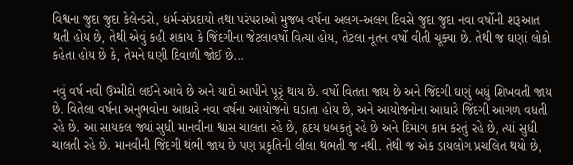વિશ્વના જુદા જુદા કેલેન્ડરો, ધર્મ-સંપ્રદાયો તથા પરંપરાઓ મુજબ વર્ષના અલગ-અલગ દિવસે જુદા જુદા નવા વર્ષોની શરૂઆત થતી હોય છે, તેથી એવું કહી શકાય કે જિંદગીના જેટલાવર્ષો વિત્યા હોય, તેટલા નૂતન વર્ષો વીતી ચૂક્યા છે. તેથી જ ઘણાં લોકો કહેતા હોય છે કે, તેમને ઘણી દિવાળી જોઈ છે...

નવું વર્ષ નવી ઉમ્મીદો લઈને આવે છે અને યાદો આપીને પૂરૃં થાય છે. વર્ષો વિતતા જાય છે અને જિંદગી ઘણું બધું શિખવતી જાય છે. વિતેલા વર્ષના અનુભવોના આધારે નવા વર્ષના આયોજનો ઘડાતા હોય છે, અને આયોજનોના આધારે જિંદગી આગળ વધતી રહે છે. આ સાયકલ જ્યાં સુધી માનવીના શ્વાસ ચાલતા રહે છે, હૃદય ધબકતું રહે છે અને દિમાગ કામ કરતું રહે છે, ત્યાં સુધી ચાલતી રહે છે. માનવીની જિંદગી થંભી જાય છે પણ પ્રકૃતિની લીલા થંભતી જ નથી. તેથી જ એક ડાયલોગ પ્રચલિત થયો છે,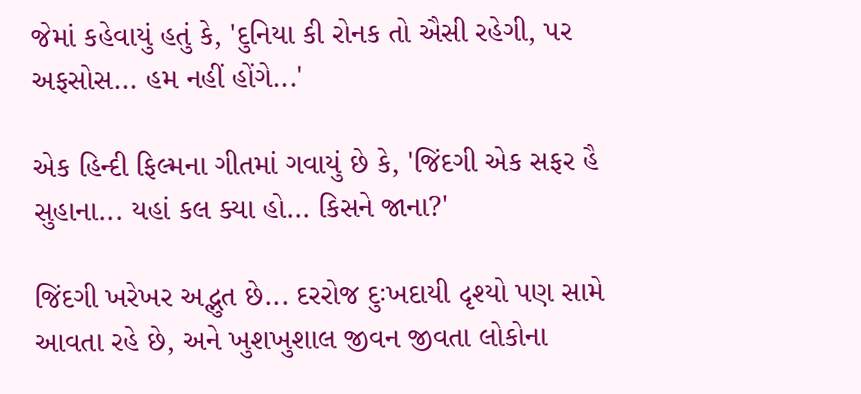જેમાં કહેવાયું હતું કે, 'દુનિયા કી રોનક તો ઐસી રહેગી, પર અફસોસ... હમ નહીં હોંગે...'

એક હિન્દી ફિલ્મના ગીતમાં ગવાયું છે કે, 'જિંદગી એક સફર હૈ સુહાના... યહાં કલ ક્યા હો... કિસને જાના?'

જિંદગી ખરેખર અદ્ભુત છે... દરરોજ દુઃખદાયી દૃશ્યો પણ સામે આવતા રહે છે, અને ખુશખુશાલ જીવન જીવતા લોકોના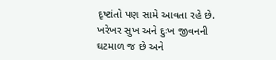દૃષ્ટાંતો પણ સામે આવતા રહે છે. ખરેખર સુખ અને દુઃખ જીવનની ઘટમાળ જ છે અને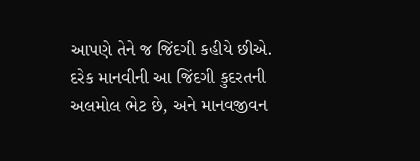આપણે તેને જ જિંદગી કહીયે છીએ. દરેક માનવીની આ જિંદગી કુદરતની અલમોલ ભેટ છે, અને માનવજીવન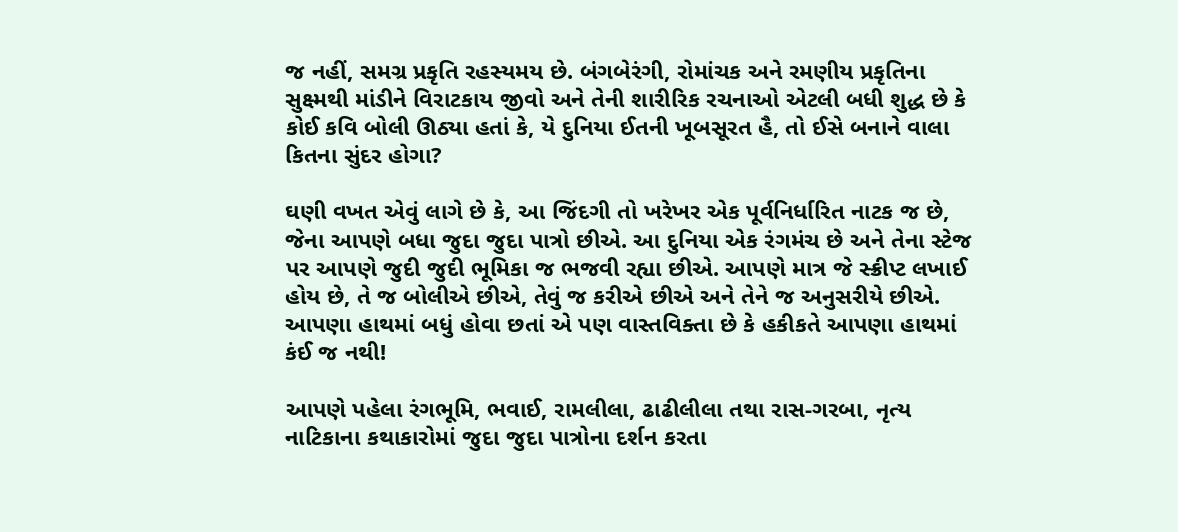જ નહીં, સમગ્ર પ્રકૃતિ રહસ્યમય છે. બંગબેરંગી, રોમાંચક અને રમણીય પ્રકૃતિના સુક્ષ્મથી માંડીને વિરાટકાય જીવો અને તેની શારીરિક રચનાઓ એટલી બધી શુદ્ધ છે કે કોઈ કવિ બોલી ઊઠ્યા હતાં કે, યે દુનિયા ઈતની ખૂબસૂરત હૈ, તો ઈસે બનાને વાલા કિતના સુંદર હોગા?

ઘણી વખત એવું લાગે છે કે, આ જિંદગી તો ખરેખર એક પૂર્વનિર્ધારિત નાટક જ છે, જેના આપણે બધા જુદા જુદા પાત્રો છીએ. આ દુનિયા એક રંગમંચ છે અને તેના સ્ટેજ પર આપણે જુદી જુદી ભૂમિકા જ ભજવી રહ્યા છીએ. આપણે માત્ર જે સ્ક્રીપ્ટ લખાઈ હોય છે, તે જ બોલીએ છીએ, તેવું જ કરીએ છીએ અને તેને જ અનુસરીયે છીએ. આપણા હાથમાં બધું હોવા છતાં એ પણ વાસ્તવિક્તા છે કે હકીકતે આપણા હાથમાં કંઈ જ નથી!

આપણે પહેલા રંગભૂમિ, ભવાઈ, રામલીલા, ઢાઢીલીલા તથા રાસ-ગરબા, નૃત્ય નાટિકાના કથાકારોમાં જુદા જુદા પાત્રોના દર્શન કરતા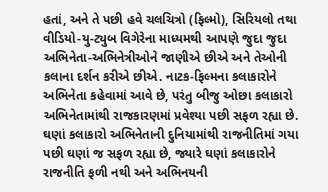હતાં, અને તે પછી હવે ચલચિત્રો (ફિલ્મો), સિરિયલો તથા વીડિયો-યુ-ટ્યુબ વિગેરેના માધ્યમથી આપણે જુદા જુદા અભિનેતા-અભિનેત્રીઓને જાણીએ છીએ અને તેઓની કલાના દર્શન કરીએ છીએ. નાટક-ફિલ્મના કલાકારોને અભિનેતા કહેવામાં આવે છે, પરંતુ બીજુ ઓછા કલાકારો અભિનેતામાંથી રાજકારણમાં પ્રવેશ્યા પછી સફળ રહ્યા છે. ઘણાં કલાકારો અભિનેતાની દુનિયામાંથી રાજનીતિમાં ગયા પછી ઘણાં જ સફળ રહ્યા છે, જ્યારે ઘણાં કલાકારોને રાજનીતિ ફળી નથી અને અભિનયની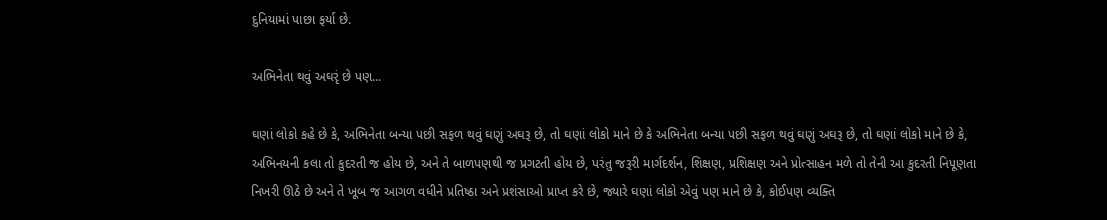દુનિયામાં પાછા ફર્યા છે.

અભિનેતા થવું અઘરૃં છે પણ...

ઘણાં લોકો કહે છે કે, અભિનેતા બન્યા પછી સફળ થવું ઘણું અઘરૂ છે, તો ઘણાં લોકો માને છે કે અભિનેતા બન્યા પછી સફળ થવું ઘણું અઘરૂ છે, તો ઘણાં લોકો માને છે કે, અભિનયની કલા તો કુદરતી જ હોય છે, અને તે બાળપણથી જ પ્રગટતી હોય છે, પરંતુ જરૂરી માર્ગદર્શન, શિક્ષણ, પ્રશિક્ષણ અને પ્રોત્સાહન મળે તો તેની આ કુદરતી નિપૂણતા નિખરી ઊઠે છે અને તે ખૂબ જ આગળ વધીને પ્રતિષ્ઠા અને પ્રશંસાઓ પ્રાપ્ત કરે છે, જ્યારે ઘણાં લોકો એવું પણ માને છે કે, કોઈપણ વ્યક્તિ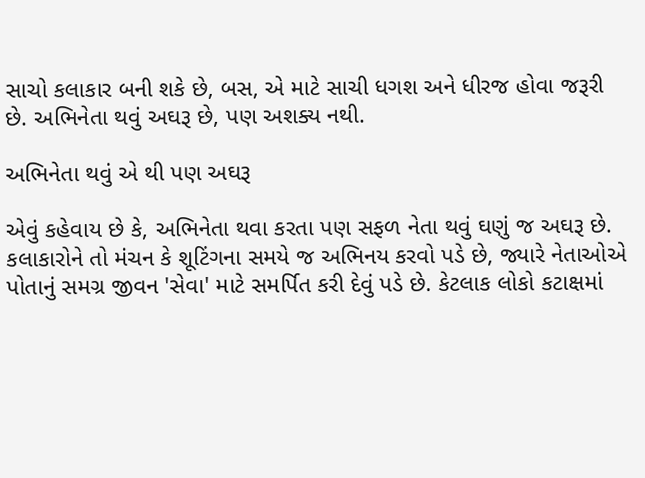સાચો કલાકાર બની શકે છે, બસ, એ માટે સાચી ધગશ અને ધીરજ હોવા જરૂરી છે. અભિનેતા થવું અઘરૂ છે, પણ અશક્ય નથી.

અભિનેતા થવું એ થી પણ અઘરૂ

એવું કહેવાય છે કે, અભિનેતા થવા કરતા પણ સફળ નેતા થવું ઘણું જ અઘરૂ છે. કલાકારોને તો મંચન કે શૂટિંગના સમયે જ અભિનય કરવો પડે છે, જ્યારે નેતાઓએ પોતાનું સમગ્ર જીવન 'સેવા' માટે સમર્પિત કરી દેવું પડે છે. કેટલાક લોકો કટાક્ષમાં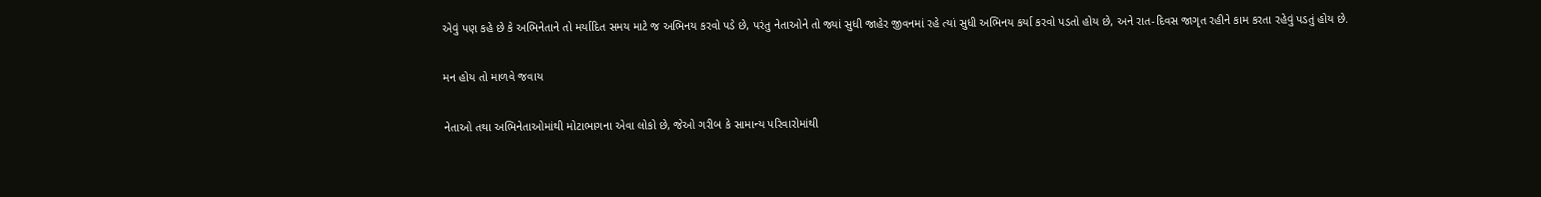એવું પણ કહે છે કે અભિનેતાને તો મર્યાદિત સમય માટે જ અભિનય કરવો પડે છે, પરંતુ નેતાઓને તો જ્યાં સુધી જાહેર જીવનમાં રહે ત્યાં સુધી અભિનય કર્યા કરવો પડતો હોય છે, અને રાત-દિવસ જાગૃત રહીને કામ કરતા રહેવું પડતું હોય છે.

મન હોય તો માળવે જવાય

નેતાઓ તથા અભિનેતાઓમાંથી મોટાભાગના એવા લોકો છે, જેઓ ગરીબ કે સામાન્ય પરિવારોમાંથી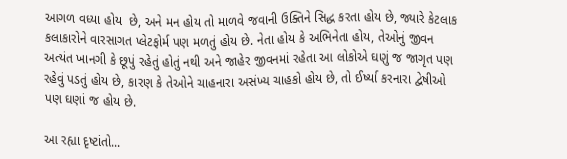આગળ વધ્યા હોય  છે, અને મન હોય તો માળવે જવાની ઉક્તિને સિદ્ધ કરતા હોય છે, જ્યારે કેટલાક કલાકારોને વારસાગત પ્લેટફોર્મ પણ મળતું હોય છે. નેતા હોય કે અભિનેતા હોય, તેઓનું જીવન અત્યંત ખાનગી કે છૂપું રહેતું હોતું નથી અને જાહેર જીવનમાં રહેતા આ લોકોએ ઘણું જ જાગૃત પણ રહેવું પડતું હોય છે, કારણ કે તેઓને ચાહનારા અસંખ્ય ચાહકો હોય છે, તો ઈર્ષ્યા કરનારા દ્વેષીઓ પણ ઘણાં જ હોય છે.

આ રહ્યા દૃષ્ટાંતો...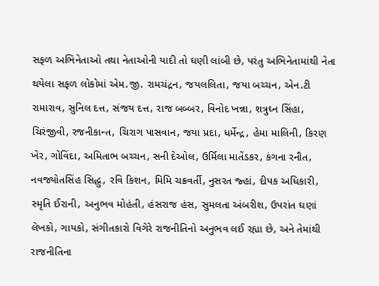સફળ અભિનેતાઓ તથા નેતાઓની યાદી તો ઘણી લાંબી છે, પરંતુ અભિનેતામાંથી નેતા થયેલા સફળ લોકોમાં એમ.જી. રામચંદ્રન, જયલલિતા, જયા બચ્ચન, એન.ટી રામારાવ, સુનિલ દત્ત, સંજય દત્ત, રાજ બબ્બર, વિનોદ ખન્ના, શત્રુઘ્ન સિંહા, ચિરંજીવી, રજનીકાન્ત, ચિરાગ પાસવાન, જયા પ્રદા, ધર્મેન્દ્ર, હેમા માલિની, કિરણ ખેર, ગોવિંદા, અમિતાભ બચ્ચન, સની દેઓલ, ઉર્મિલા માતેંડકર, કંગના રનૌત, નવજ્યોતસિંહ સિદ્ધુ, રવિ કિશન, મિમિ ચક્રવર્તી, નુસરત જ્હાં, દીપક અધિકારી, સ્મૃતિ ઈરાની, અનુભવ મોહંતી, હંસરાજ હંસ, સુમલતા અંબરીશ, ઉપરાંત ઘણાં લેખકો, ગાયકો, સંગીતકારો વિગેરે રાજનીતિનો અનુભવ લઈ રહ્યા છે, અને તેમાંથી રાજનીતિના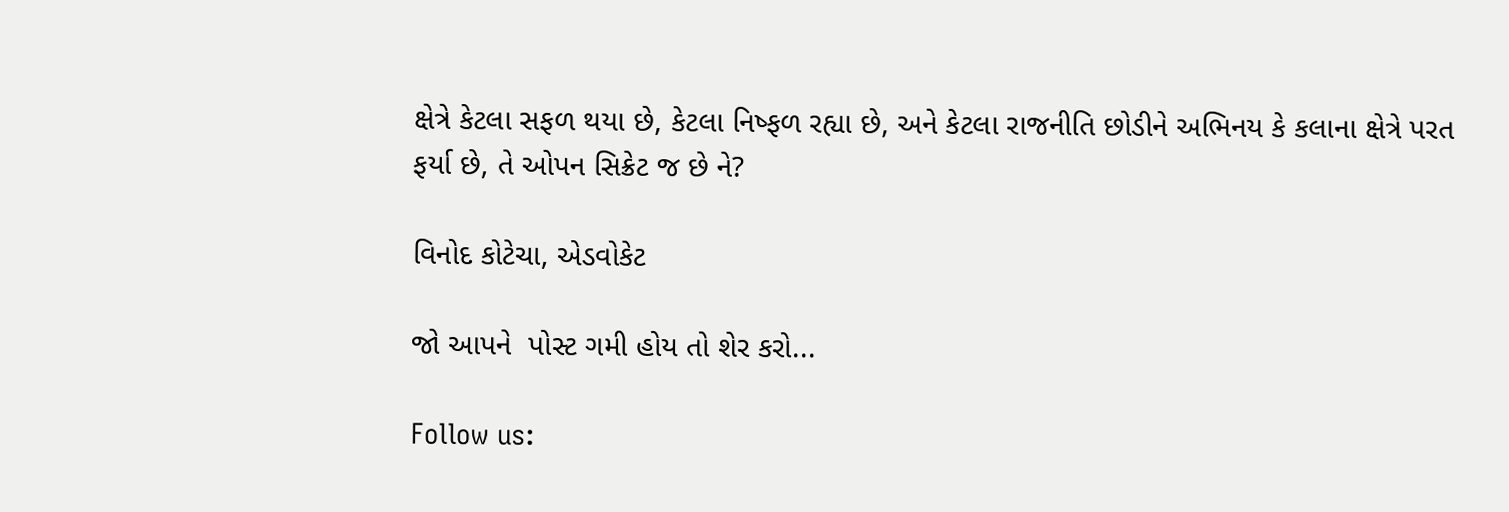ક્ષેત્રે કેટલા સફળ થયા છે, કેટલા નિષ્ફળ રહ્યા છે, અને કેટલા રાજનીતિ છોડીને અભિનય કે કલાના ક્ષેત્રે પરત ફર્યા છે, તે ઓપન સિક્રેટ જ છે ને?

વિનોદ કોટેચા, એડવોકેટ

જો આપને  પોસ્ટ ગમી હોય તો શેર કરો...

Follow us: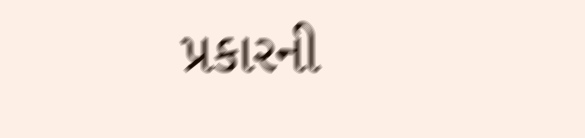પ્રકારની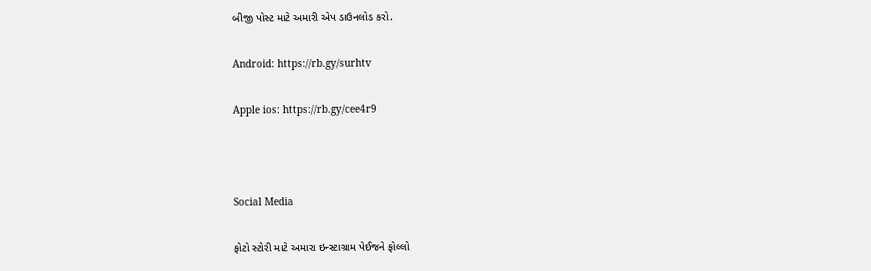બીજી પોસ્ટ માટે અમારી એપ ડાઉનલોડ કરો.

Android: https://rb.gy/surhtv

Apple ios: https://rb.gy/cee4r9



Social Media

ફોટો સ્ટોરી માટે અમારા ઇન્સ્ટાગ્રામ પેઈજને ફોલ્લો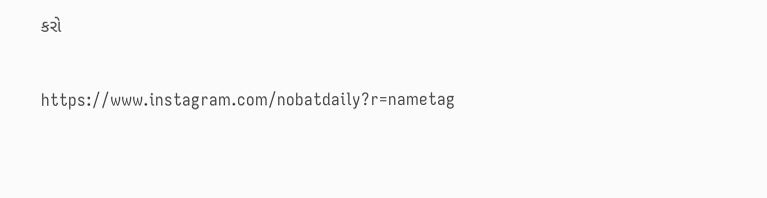કરો

https://www.instagram.com/nobatdaily?r=nametag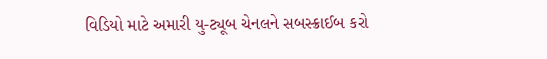વિડિયો માટે અમારી યુ-ટ્યૂબ ચેનલને સબસ્ક્રાઈબ કરો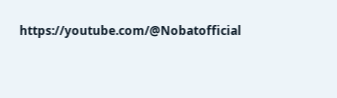https://youtube.com/@Nobatofficial